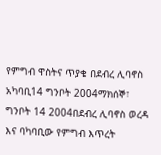የምግብ ዋስትና ጥያቄ በደብረ ሊባኖስ አካባቢ14 ግንቦት 2004ማክሰኞ፣ ግንቦት 14 2004በደብረ ሊባኖስ ወረዳ እና ባካባቢው የምግብ እጥረት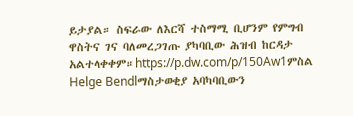ይታያል። ስፍራው ለእርሻ ተስማሚ ቢሆንም የምግብ ዋስትና ገና ባለመረጋገጡ ያካባቢው ሕዝብ ከርዳታ አልተላቀቀም።https://p.dw.com/p/150Aw1ምስል Helge Bendlማስታወቂያ አባካባቢውን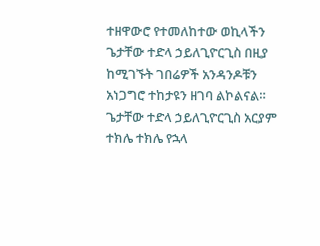ተዘዋውሮ የተመለከተው ወኪላችን ጌታቸው ተድላ ኃይለጊዮርጊስ በዚያ ከሚገኙት ገበሬዎች አንዳንዶቹን አነጋግሮ ተከታዩን ዘገባ ልኮልናል። ጌታቸው ተድላ ኃይለጊዮርጊስ አርያም ተክሌ ተክሌ የኋላ